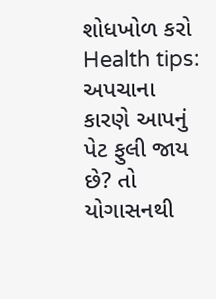શોધખોળ કરો
Health tips: અપચાના કારણે આપનું પેટ ફુલી જાય છે? તો યોગાસનથી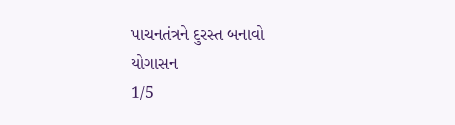પાચનતંત્રને દુરસ્ત બનાવો
યોગાસન
1/5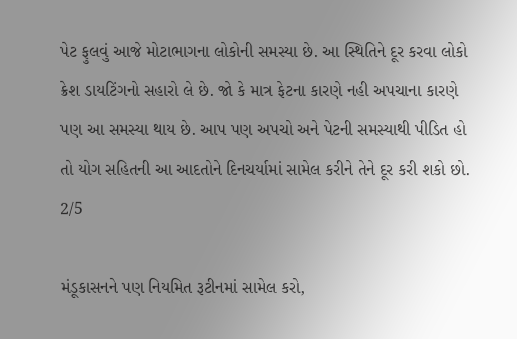પેટ ફુલવું આજે મોટાભાગના લોકોની સમસ્યા છે. આ સ્થિતિને દૂર કરવા લોકો ક્રેશ ડાયટિંગનો સહારો લે છે. જો કે માત્ર ફેટના કારણે નહી અપચાના કારણે પણ આ સમસ્યા થાય છે. આપ પણ અપચો અને પેટની સમસ્યાથી પીડિત હો તો યોગ સહિતની આ આદતોને દિનચર્યામાં સામેલ કરીને તેને દૂર કરી શકો છો.
2/5

મંડૂકાસનને પણ નિયમિત રૂટીનમાં સામેલ કરો,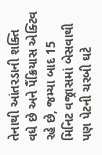તેનાથી આંતરડાની શક્તિ વધે છે અને પૈંક્રિયાસ એક્ટિવ રહે છે, જમ્યા બાદ 15 મિનિટ વજ્રાસમાં બેસવાથી પણ પેટની ચરબી ઘટે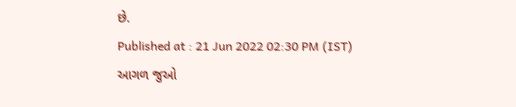છે.
Published at : 21 Jun 2022 02:30 PM (IST)
આગળ જુઓ